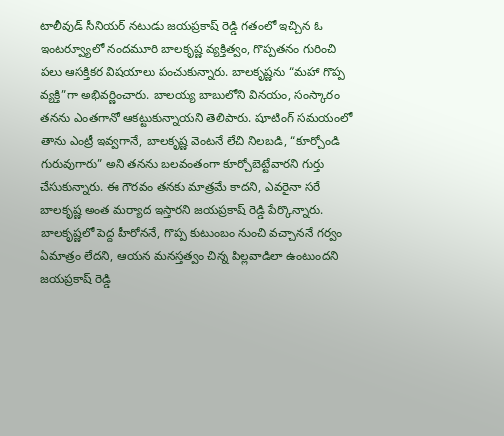టాలీవుడ్ సీనియర్ నటుడు జయప్రకాష్ రెడ్డి గతంలో ఇచ్చిన ఓ ఇంటర్వ్యూలో నందమూరి బాలకృష్ణ వ్యక్తిత్వం, గొప్పతనం గురించి పలు ఆసక్తికర విషయాలు పంచుకున్నారు. బాలకృష్ణను “మహా గొప్ప వ్యక్తి”గా అభివర్ణించారు. బాలయ్య బాబులోని వినయం, సంస్కారం తనను ఎంతగానో ఆకట్టుకున్నాయని తెలిపారు. షూటింగ్ సమయంలో తాను ఎంట్రీ ఇవ్వగానే, బాలకృష్ణ వెంటనే లేచి నిలబడి, “కూర్చోండి గురువుగారు” అని తనను బలవంతంగా కూర్చోబెట్టేవారని గుర్తు చేసుకున్నారు. ఈ గౌరవం తనకు మాత్రమే కాదని, ఎవరైనా సరే బాలకృష్ణ అంత మర్యాద ఇస్తారని జయప్రకాష్ రెడ్డి పేర్కొన్నారు.
బాలకృష్ణలో పెద్ద హీరోననే, గొప్ప కుటుంబం నుంచి వచ్చాననే గర్వం ఏమాత్రం లేదని, ఆయన మనస్తత్వం చిన్న పిల్లవాడిలా ఉంటుందని జయప్రకాష్ రెడ్డి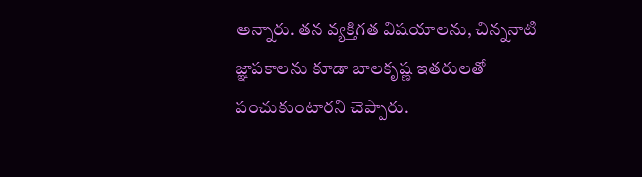అన్నారు. తన వ్యక్తిగత విషయాలను, చిన్ననాటి జ్ఞాపకాలను కూడా బాలకృష్ణ ఇతరులతో పంచుకుంటారని చెప్పారు.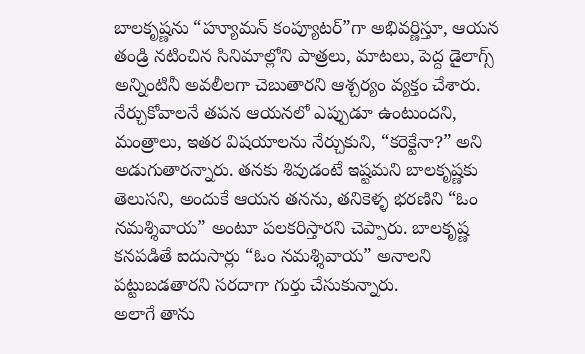బాలకృష్ణను “హ్యూమన్ కంప్యూటర్”గా అభివర్ణిస్తూ, ఆయన తండ్రి నటించిన సినిమాల్లోని పాత్రలు, మాటలు, పెద్ద డైలాగ్స్ అన్నింటినీ అవలీలగా చెబుతారని ఆశ్చర్యం వ్యక్తం చేశారు. నేర్చుకోవాలనే తపన ఆయనలో ఎప్పుడూ ఉంటుందని, మంత్రాలు, ఇతర విషయాలను నేర్చుకుని, “కరెక్టేనా?” అని అడుగుతారన్నారు. తనకు శివుడంటే ఇష్టమని బాలకృష్ణకు తెలుసని, అందుకే ఆయన తనను, తనికెళ్ళ భరణిని “ఓం నమశ్శివాయ” అంటూ పలకరిస్తారని చెప్పారు. బాలకృష్ణ కనపడితే ఐదుసార్లు “ఓం నమశ్శివాయ” అనాలని పట్టుబడతారని సరదాగా గుర్తు చేసుకున్నారు.
అలాగే తాను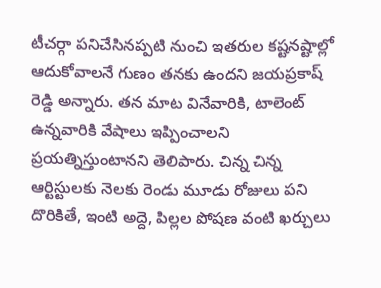టీచర్గా పనిచేసినప్పటి నుంచి ఇతరుల కష్టనష్టాల్లో ఆదుకోవాలనే గుణం తనకు ఉందని జయప్రకాష్ రెడ్డి అన్నారు. తన మాట వినేవారికి, టాలెంట్ ఉన్నవారికి వేషాలు ఇప్పించాలని ప్రయత్నిస్తుంటానని తెలిపారు. చిన్న చిన్న ఆర్టిస్టులకు నెలకు రెండు మూడు రోజులు పని దొరికితే, ఇంటి అద్దె, పిల్లల పోషణ వంటి ఖర్చులు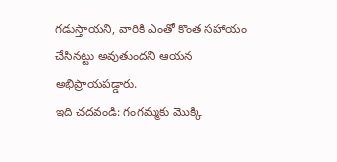గడుస్తాయని, వారికి ఎంతో కొంత సహాయం చేసినట్టు అవుతుందని ఆయన అభిప్రాయపడ్డారు.
ఇది చదవండి: గంగమ్మకు మొక్కి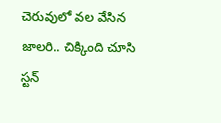చెరువులో వల వేసిన జాలరి.. చిక్కింది చూసి స్టన్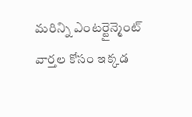మరిన్ని ఎంటర్టైన్మెంట్ వార్తల కోసం ఇక్కడ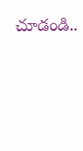చూడండి..